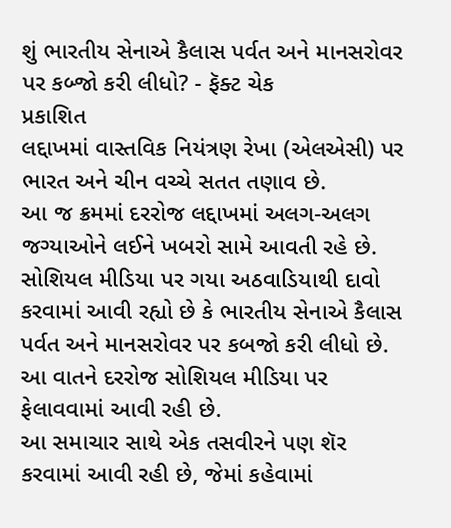શું ભારતીય સેનાએ કૈલાસ પર્વત અને માનસરોવર પર કબ્જો કરી લીધો? - ફૅક્ટ ચેક
પ્રકાશિત
લદ્દાખમાં વાસ્તવિક નિયંત્રણ રેખા (એલએસી) પર ભારત અને ચીન વચ્ચે સતત તણાવ છે.
આ જ ક્રમમાં દરરોજ લદ્દાખમાં અલગ-અલગ જગ્યાઓને લઈને ખબરો સામે આવતી રહે છે.
સોશિયલ મીડિયા પર ગયા અઠવાડિયાથી દાવો કરવામાં આવી રહ્યો છે કે ભારતીય સેનાએ કૈલાસ પર્વત અને માનસરોવર પર કબજો કરી લીધો છે.
આ વાતને દરરોજ સોશિયલ મીડિયા પર ફેલાવવામાં આવી રહી છે.
આ સમાચાર સાથે એક તસવીરને પણ શૅર કરવામાં આવી રહી છે, જેમાં કહેવામાં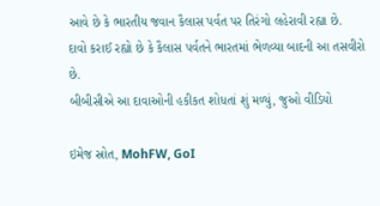આવે છે કે ભારતીય જવાન કૈલાસ પર્વત પર તિરંગો લહેરાવી રહ્યા છે.
દાવો કરાઈ રહ્યો છે કે કૈલાસ પર્વતને ભારતમાં ભેળવ્યા બાદની આ તસવીરો છે.
બીબીસીએ આ દાવાઓની હકીકત શોધતાં શું મળ્યું, જુઓ વીડિયો

ઇમેજ સ્રોત, MohFW, GoI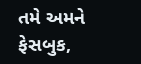તમે અમને ફેસબુક,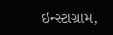ઇન્સ્ટાગ્રામ,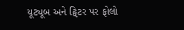યૂટ્યૂબ અને ટ્વિટર પર ફોલો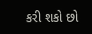કરી શકો છો